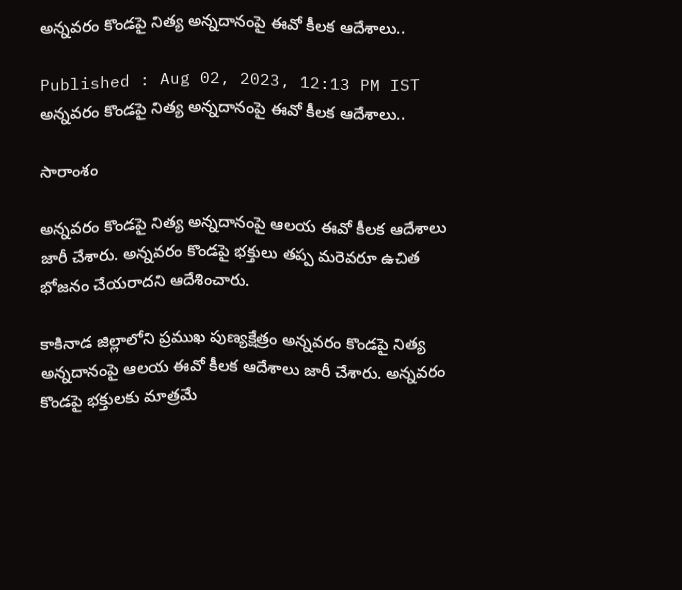అన్నవరం కొండపై నిత్య అన్నదానంపై ఈవో కీలక ఆదేశాలు..

Published : Aug 02, 2023, 12:13 PM IST
అన్నవరం కొండపై నిత్య అన్నదానంపై ఈవో కీలక ఆదేశాలు..

సారాంశం

అన్నవరం కొండపై నిత్య అన్నదానంపై ఆలయ ఈవో కీలక ఆదేశాలు జారీ చేశారు. అన్నవరం కొండపై భక్తులు తప్ప మరెవరూ ఉచిత భోజనం చేయరాదని ఆదేశించారు.

కాకినాడ జిల్లాలోని ప్రముఖ పుణ్యక్షేత్రం అన్నవరం కొండపై నిత్య అన్నదానంపై ఆలయ ఈవో కీలక ఆదేశాలు జారీ చేశారు. అన్నవరం కొండపై భక్తులకు మాత్రమే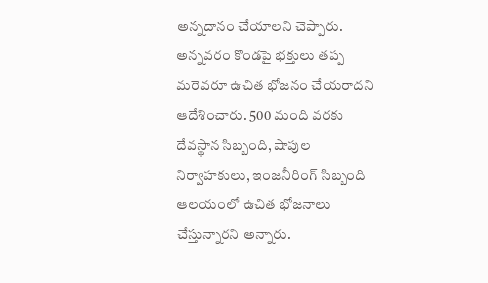అన్నదానం చేయాలని చెప్పారు. అన్నవరం కొండపై భక్తులు తప్ప మరెవరూ ఉచిత భోజనం చేయరాదని ఆదేశించారు. 500 మంది వరకు దేవస్థాన సిబ్బంది, షాపుల నిర్వాహకులు, ఇంజనీరింగ్ సిబ్బంది ఆలయంలో ఉచిత భోజనాలు చేస్తున్నారని అన్నారు.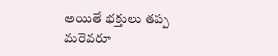అయితే భక్తులు తప్ప మరెవరూ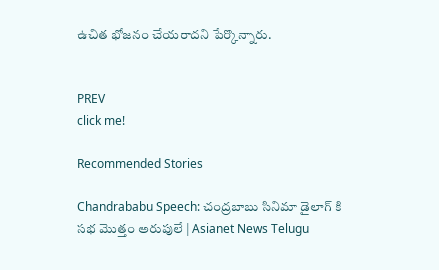ఉచిత భోజనం చేయరాదని పేర్కొన్నారు.


PREV
click me!

Recommended Stories

Chandrababu Speech: చంద్రబాబు సినిమా డైలాగ్ కి సభ మొత్తం అరుపులే | Asianet News Telugu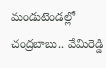మండుటెండల్లో చంద్రబాబు.. వేమిరెడ్డి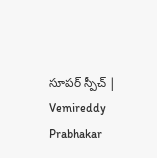సూపర్ స్పీచ్ | Vemireddy Prabhakar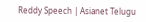Reddy Speech | Asianet Telugu